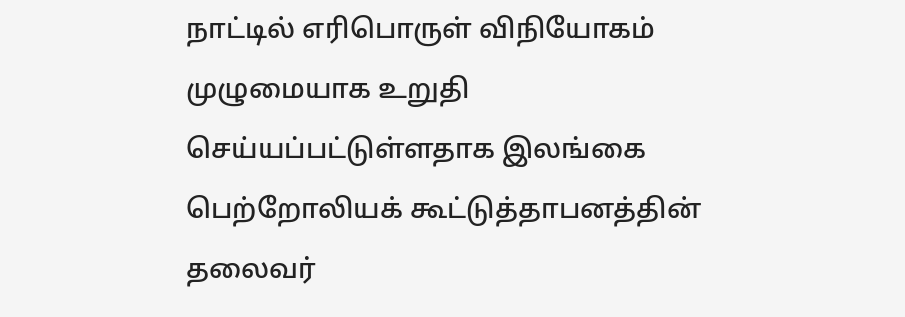நாட்டில் எரிபொருள் விநியோகம் முழுமையாக உறுதி செய்யப்பட்டுள்ளதாக இலங்கை பெற்றோலியக் கூட்டுத்தாபனத்தின் தலைவர்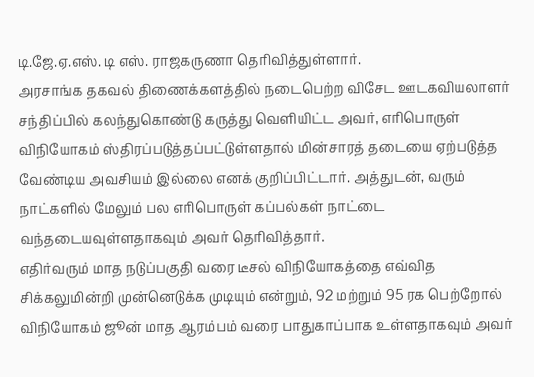டி.ஜே.ஏ.எஸ். டி எஸ். ராஜகருணா தெரிவித்துள்ளார்.
அரசாங்க தகவல் திணைக்களத்தில் நடைபெற்ற விசேட ஊடகவியலாளர் சந்திப்பில் கலந்துகொண்டு கருத்து வெளியிட்ட அவர், எரிபொருள் விநியோகம் ஸ்திரப்படுத்தப்பட்டுள்ளதால் மின்சாரத் தடையை ஏற்படுத்த வேண்டிய அவசியம் இல்லை எனக் குறிப்பிட்டார். அத்துடன், வரும் நாட்களில் மேலும் பல எரிபொருள் கப்பல்கள் நாட்டை வந்தடையவுள்ளதாகவும் அவர் தெரிவித்தார்.
எதிர்வரும் மாத நடுப்பகுதி வரை டீசல் விநியோகத்தை எவ்வித சிக்கலுமின்றி முன்னெடுக்க முடியும் என்றும், 92 மற்றும் 95 ரக பெற்றோல் விநியோகம் ஜூன் மாத ஆரம்பம் வரை பாதுகாப்பாக உள்ளதாகவும் அவர்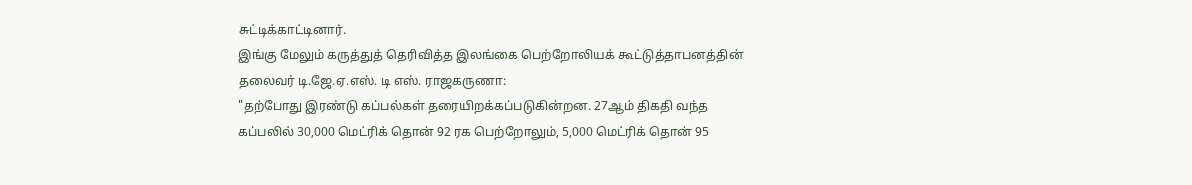சுட்டிக்காட்டினார்.
இங்கு மேலும் கருத்துத் தெரிவித்த இலங்கை பெற்றோலியக் கூட்டுத்தாபனத்தின் தலைவர் டி.ஜே.ஏ.எஸ். டி எஸ். ராஜகருணா:
"தற்போது இரண்டு கப்பல்கள் தரையிறக்கப்படுகின்றன. 27ஆம் திகதி வந்த கப்பலில் 30,000 மெட்ரிக் தொன் 92 ரக பெற்றோலும், 5,000 மெட்ரிக் தொன் 95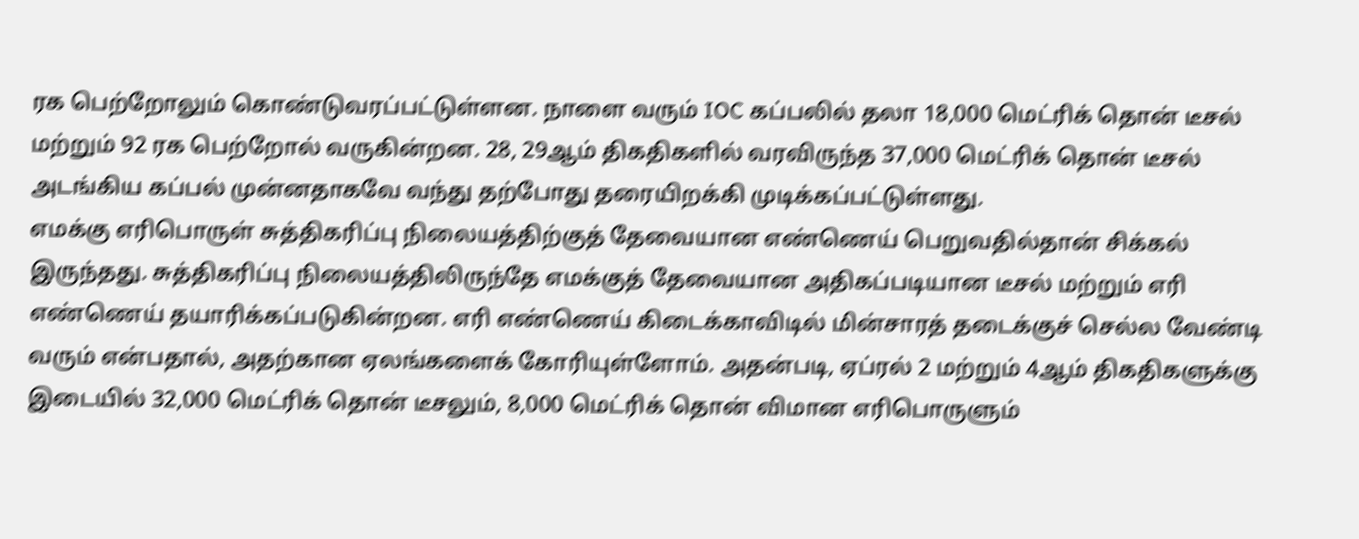ரக பெற்றோலும் கொண்டுவரப்பட்டுள்ளன. நாளை வரும் IOC கப்பலில் தலா 18,000 மெட்ரிக் தொன் டீசல் மற்றும் 92 ரக பெற்றோல் வருகின்றன. 28, 29ஆம் திகதிகளில் வரவிருந்த 37,000 மெட்ரிக் தொன் டீசல் அடங்கிய கப்பல் முன்னதாகவே வந்து தற்போது தரையிறக்கி முடிக்கப்பட்டுள்ளது.
எமக்கு எரிபொருள் சுத்திகரிப்பு நிலையத்திற்குத் தேவையான எண்ணெய் பெறுவதில்தான் சிக்கல் இருந்தது. சுத்திகரிப்பு நிலையத்திலிருந்தே எமக்குத் தேவையான அதிகப்படியான டீசல் மற்றும் எரி எண்ணெய் தயாரிக்கப்படுகின்றன. எரி எண்ணெய் கிடைக்காவிடில் மின்சாரத் தடைக்குச் செல்ல வேண்டி வரும் என்பதால், அதற்கான ஏலங்களைக் கோரியுள்ளோம். அதன்படி, ஏப்ரல் 2 மற்றும் 4ஆம் திகதிகளுக்கு இடையில் 32,000 மெட்ரிக் தொன் டீசலும், 8,000 மெட்ரிக் தொன் விமான எரிபொருளும்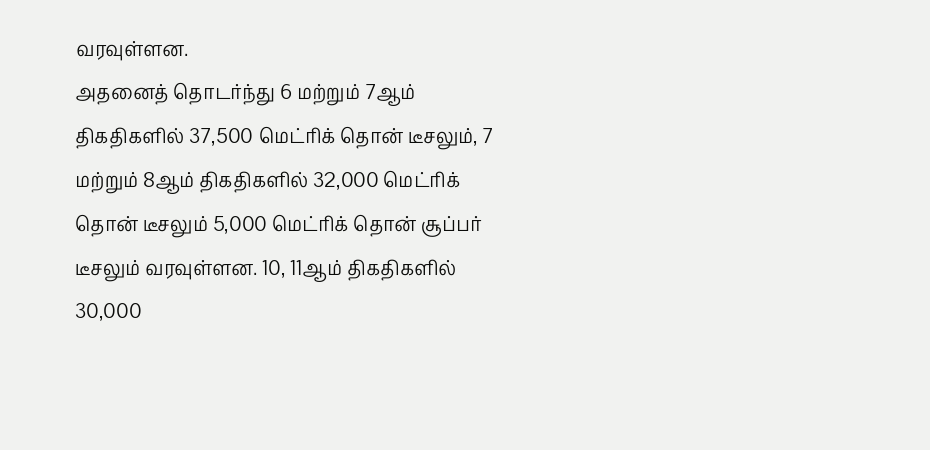வரவுள்ளன.
அதனைத் தொடர்ந்து 6 மற்றும் 7ஆம் திகதிகளில் 37,500 மெட்ரிக் தொன் டீசலும், 7 மற்றும் 8ஆம் திகதிகளில் 32,000 மெட்ரிக் தொன் டீசலும் 5,000 மெட்ரிக் தொன் சூப்பர் டீசலும் வரவுள்ளன. 10, 11ஆம் திகதிகளில் 30,000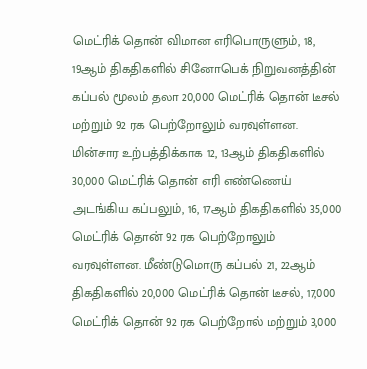மெட்ரிக் தொன் விமான எரிபொருளும், 18, 19ஆம் திகதிகளில் சினோபெக் நிறுவனத்தின் கப்பல் மூலம் தலா 20,000 மெட்ரிக் தொன் டீசல் மற்றும் 92 ரக பெற்றோலும் வரவுள்ளன.
மின்சார உற்பத்திக்காக 12, 13ஆம் திகதிகளில் 30,000 மெட்ரிக் தொன் எரி எண்ணெய் அடங்கிய கப்பலும், 16, 17ஆம் திகதிகளில் 35,000 மெட்ரிக் தொன் 92 ரக பெற்றோலும் வரவுள்ளன. மீண்டுமொரு கப்பல் 21, 22ஆம் திகதிகளில் 20,000 மெட்ரிக் தொன் டீசல், 17,000 மெட்ரிக் தொன் 92 ரக பெற்றோல் மற்றும் 3,000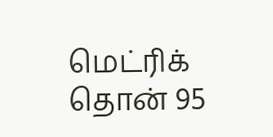மெட்ரிக் தொன் 95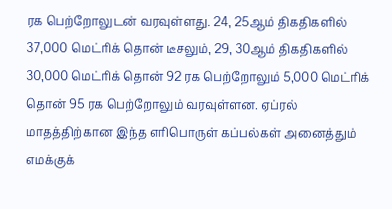ரக பெற்றோலுடன் வரவுள்ளது. 24, 25ஆம் திகதிகளில் 37,000 மெட்ரிக் தொன் டீசலும், 29, 30ஆம் திகதிகளில் 30,000 மெட்ரிக் தொன் 92 ரக பெற்றோலும் 5,000 மெட்ரிக் தொன் 95 ரக பெற்றோலும் வரவுள்ளன. ஏப்ரல் மாதத்திற்கான இந்த எரிபொருள் கப்பல்கள் அனைத்தும் எமக்குக்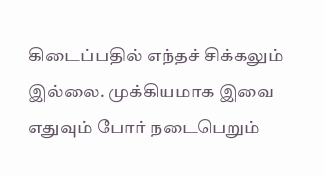கிடைப்பதில் எந்தச் சிக்கலும் இல்லை. முக்கியமாக இவை எதுவும் போர் நடைபெறும்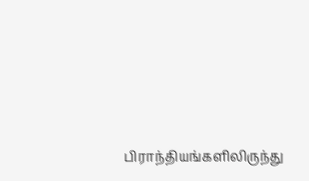பிராந்தியங்களிலிருந்து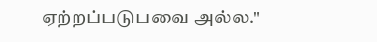ஏற்றப்படுபவை அல்ல."